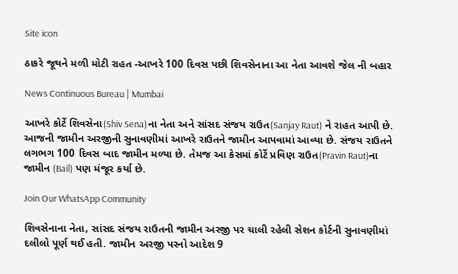Site icon

ઠાકરે જૂથને મળી મોટી રાહત -આખરે 100 દિવસ પછી શિવસેનાના આ નેતા આવશે જેલ ની બહાર

News Continuous Bureau | Mumbai

આખરે કોર્ટે શિવસેના(Shiv Sena)ના નેતા અને સાંસદ સંજય રાઉત(Sanjay Raut) ને રાહત આપી છે. આજની જામીન અરજીની સુનાવણીમાં આખરે રાઉતને જામીન આપવામાં આવ્યા છે. સંજય રાઉતને લગભગ 100 દિવસ બાદ જામીન મળ્યા છે. તેમજ આ કેસમાં કોર્ટે પ્રવિણ રાઉત(Pravin Raut)ના જામીન (Bail) પણ મંજૂર કર્યા છે.

Join Our WhatsApp Community

શિવસેનાના નેતા, સાંસદ સંજય રાઉતની જામીન અરજી પર ચાલી રહેલી સેશન કોર્ટની સુનાવણીમાં દલીલો પૂર્ણ થઈ હતી. જામીન અરજી પરનો આદેશ 9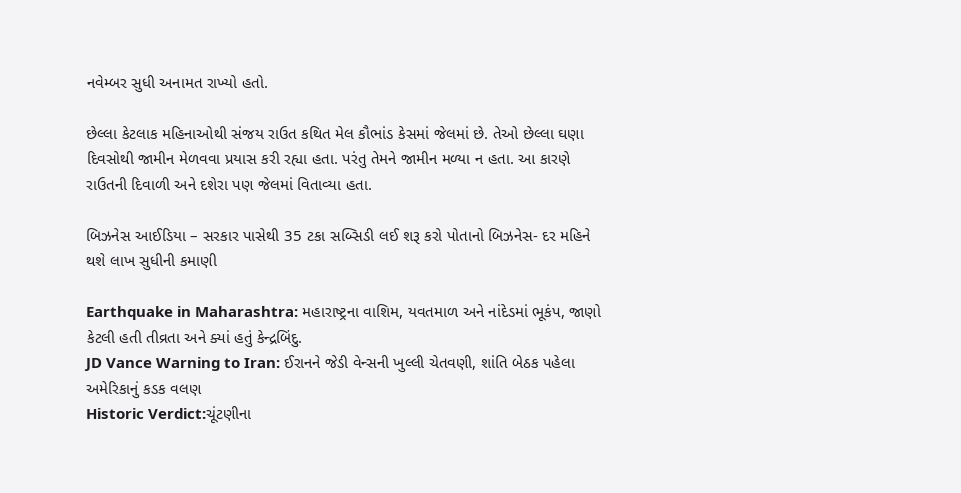નવેમ્બર સુધી અનામત રાખ્યો હતો.

છેલ્લા કેટલાક મહિનાઓથી સંજય રાઉત કથિત મેલ કૌભાંડ કેસમાં જેલમાં છે. તેઓ છેલ્લા ઘણા દિવસોથી જામીન મેળવવા પ્રયાસ કરી રહ્યા હતા. પરંતુ તેમને જામીન મળ્યા ન હતા. આ કારણે રાઉતની દિવાળી અને દશેરા પણ જેલમાં વિતાવ્યા હતા.

બિઝનેસ આઈડિયા – સરકાર પાસેથી 35 ટકા સબ્સિડી લઈ શરૂ કરો પોતાનો બિઝનેસ- દર મહિને થશે લાખ સુધીની કમાણી

Earthquake in Maharashtra: મહારાષ્ટ્રના વાશિમ, યવતમાળ અને નાંદેડમાં ભૂકંપ, જાણો કેટલી હતી તીવ્રતા અને ક્યાં હતું કેન્દ્રબિંદુ.
JD Vance Warning to Iran: ઈરાનને જેડી વેન્સની ખુલ્લી ચેતવણી, શાંતિ બેઠક પહેલા અમેરિકાનું કડક વલણ
Historic Verdict:ચૂંટણીના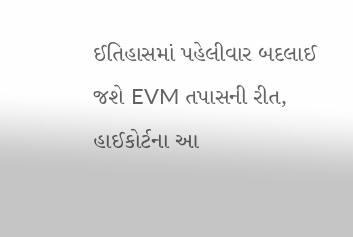ઈતિહાસમાં પહેલીવાર બદલાઈ જશે EVM તપાસની રીત, હાઈકોર્ટના આ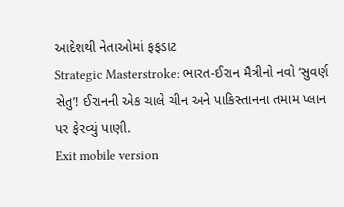આદેશથી નેતાઓમાં ફફડાટ
Strategic Masterstroke: ભારત-ઈરાન મૈત્રીનો નવો ‘સુવર્ણ સેતુ’! ઈરાનની એક ચાલે ચીન અને પાકિસ્તાનના તમામ પ્લાન પર ફેરવ્યું પાણી.
Exit mobile version